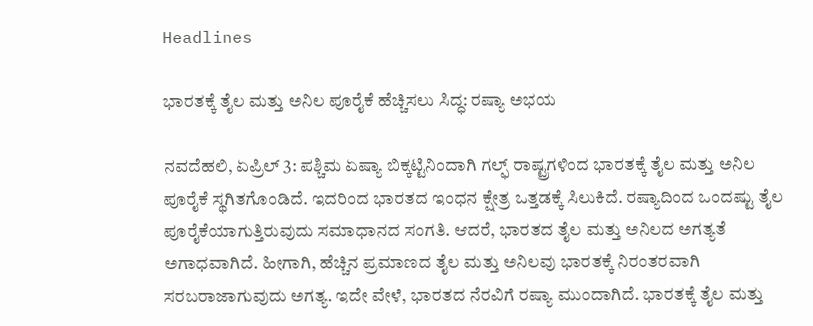Headlines

ಭಾರತಕ್ಕೆ ತೈಲ ಮತ್ತು ಅನಿಲ ಪೂರೈಕೆ ಹೆಚ್ಚಿಸಲು ಸಿದ್ಧ: ರಷ್ಯಾ ಅಭಯ

ನವದೆಹಲಿ, ಏಪ್ರಿಲ್ 3: ಪಶ್ಚಿಮ ಏಷ್ಯಾ ಬಿಕ್ಕಟ್ಟಿನಿಂದಾಗಿ ಗಲ್ಫ್ ರಾಷ್ಟ್ರಗಳಿಂದ ಭಾರತಕ್ಕೆ ತೈಲ ಮತ್ತು ಅನಿಲ ಪೂರೈಕೆ ಸ್ಥಗಿತಗೊಂಡಿದೆ. ಇದರಿಂದ ಭಾರತದ ಇಂಧನ ಕ್ಷೇತ್ರ ಒತ್ತಡಕ್ಕೆ ಸಿಲುಕಿದೆ. ರಷ್ಯಾದಿಂದ ಒಂದಷ್ಟು ತೈಲ ಪೂರೈಕೆಯಾಗುತ್ತಿರುವುದು ಸಮಾಧಾನದ ಸಂಗತಿ. ಆದರೆ, ಭಾರತದ ತೈಲ ಮತ್ತು ಅನಿಲದ ಅಗತ್ಯತೆ ಅಗಾಧವಾಗಿದೆ. ಹೀಗಾಗಿ, ಹೆಚ್ಚಿನ ಪ್ರಮಾಣದ ತೈಲ ಮತ್ತು ಅನಿಲವು ಭಾರತಕ್ಕೆ ನಿರಂತರವಾಗಿ ಸರಬರಾಜಾಗುವುದು ಅಗತ್ಯ. ಇದೇ ವೇಳೆ, ಭಾರತದ ನೆರವಿಗೆ ರಷ್ಯಾ ಮುಂದಾಗಿದೆ. ಭಾರತಕ್ಕೆ ತೈಲ ಮತ್ತು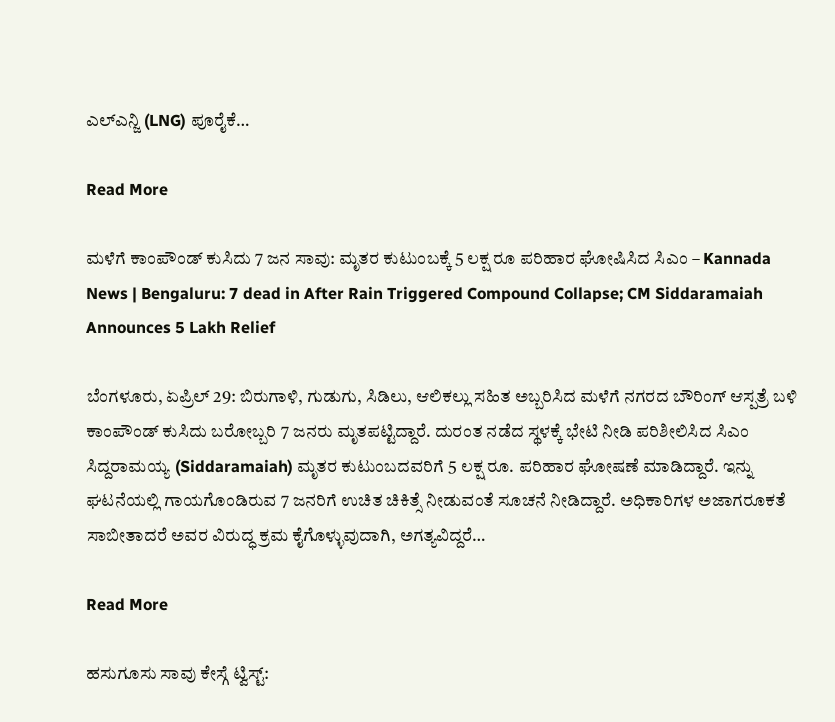ಎಲ್ಎನ್ಜಿ (LNG) ಪೂರೈಕೆ…

Read More

ಮಳೆಗೆ ಕಾಂಪೌಂಡ್ ಕುಸಿದು 7 ಜನ ಸಾವು: ಮೃತರ ಕುಟುಂಬಕ್ಕೆ 5 ಲಕ್ಷ ರೂ ಪರಿಹಾರ ಘೋಷಿಸಿದ ಸಿಎಂ – Kannada News | Bengaluru: 7 dead in After Rain Triggered Compound Collapse; CM Siddaramaiah Announces 5 Lakh Relief

ಬೆಂಗಳೂರು, ಏಪ್ರಿಲ್ 29: ಬಿರುಗಾಳಿ, ಗುಡುಗು, ಸಿಡಿಲು, ಆಲಿಕಲ್ಲು ಸಹಿತ ಅಬ್ಬರಿಸಿದ ಮಳೆಗೆ ನಗರದ ಬೌರಿಂಗ್ ಆಸ್ಪತ್ರೆ ಬಳಿ ಕಾಂಪೌಂಡ್ ಕುಸಿದು ಬರೋಬ್ಬರಿ 7 ಜನರು ಮೃತಪಟ್ಟಿದ್ದಾರೆ. ದುರಂತ ನಡೆದ ಸ್ಥಳಕ್ಕೆ ಭೇಟಿ ನೀಡಿ ಪರಿಶೀಲಿಸಿದ ಸಿಎಂ ಸಿದ್ದರಾಮಯ್ಯ (Siddaramaiah) ಮೃತರ ಕುಟುಂಬದವರಿಗೆ 5 ಲಕ್ಷ ರೂ. ಪರಿಹಾರ ಘೋಷಣೆ ಮಾಡಿದ್ದಾರೆ. ಇನ್ನು ಘಟನೆಯಲ್ಲಿ ಗಾಯಗೊಂಡಿರುವ 7 ಜನರಿಗೆ ಉಚಿತ ಚಿಕಿತ್ಸೆ ನೀಡುವಂತೆ ಸೂಚನೆ ನೀಡಿದ್ದಾರೆ. ಅಧಿಕಾರಿಗಳ ಅಜಾಗರೂಕತೆ ಸಾಬೀತಾದರೆ ಅವರ ವಿರುದ್ಧ ಕ್ರಮ ಕೈಗೊಳ್ಳುವುದಾಗಿ, ಅಗತ್ಯವಿದ್ದರೆ…

Read More

ಹಸುಗೂಸು ಸಾವು ಕೇಸ್ಗೆ ಟ್ವಿಸ್ಟ್: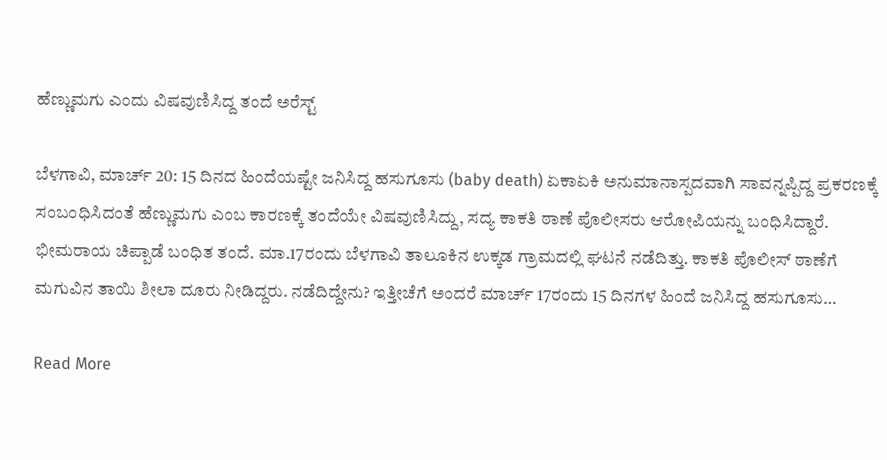ಹೆಣ್ಣುಮಗು ಎಂದು ವಿಷವುಣಿಸಿದ್ದ ತಂದೆ ಅರೆಸ್ಟ್

ಬೆಳಗಾವಿ, ಮಾರ್ಚ್ 20: 15 ದಿನದ ಹಿಂದೆಯಷ್ಟೇ ಜನಿಸಿದ್ದ ಹಸುಗೂಸು (baby death) ಏಕಾಏಕಿ ಅನುಮಾನಾಸ್ಪದವಾಗಿ ಸಾವನ್ನಪ್ಪಿದ್ದ ಪ್ರಕರಣಕ್ಕೆ ಸಂಬಂಧಿಸಿದಂತೆ ಹೆಣ್ಣುಮಗು ಎಂಬ ಕಾರಣಕ್ಕೆ ತಂದೆಯೇ ವಿಷವುಣಿಸಿದ್ದು, ಸದ್ಯ ಕಾಕತಿ ಠಾಣೆ ಪೊಲೀಸರು ಆರೋಪಿಯನ್ನು ಬಂಧಿಸಿದ್ದಾರೆ. ಭೀಮರಾಯ ಚಿಪ್ಪಾಡೆ ಬಂಧಿತ ತಂದೆ. ಮಾ.17ರಂದು ಬೆಳಗಾವಿ ತಾಲೂಕಿನ ಉಕ್ಕಡ ಗ್ರಾಮದಲ್ಲಿ ಘಟನೆ ನಡೆದಿತ್ತು. ಕಾಕತಿ ಪೊಲೀಸ್ ಠಾಣೆಗೆ ಮಗುವಿನ ತಾಯಿ ಶೀಲಾ ದೂರು ನೀಡಿದ್ದರು. ನಡೆದಿದ್ದೇನು? ಇತ್ತೀಚೆಗೆ ಅಂದರೆ ಮಾರ್ಚ್ 17ರಂದು 15 ದಿನಗಳ ಹಿಂದೆ ಜನಿಸಿದ್ದ ಹಸುಗೂಸು…

Read More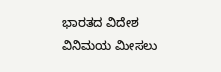ಭಾರತದ ವಿದೇಶ ವಿನಿಮಯ ಮೀಸಲು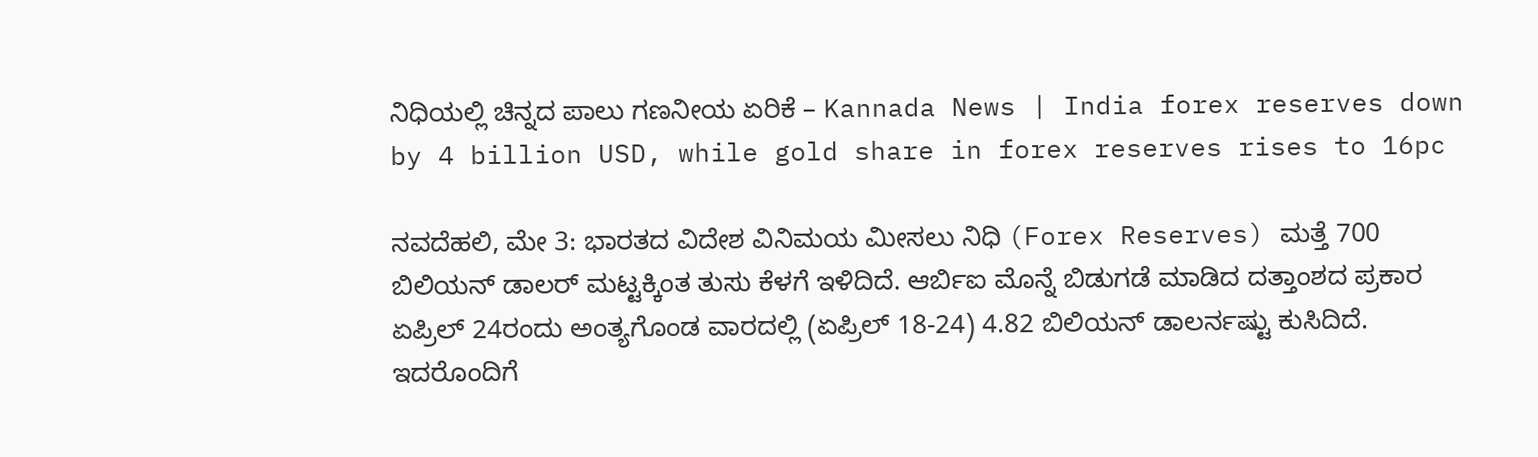ನಿಧಿಯಲ್ಲಿ ಚಿನ್ನದ ಪಾಲು ಗಣನೀಯ ಏರಿಕೆ – Kannada News | India forex reserves down by 4 billion USD, while gold share in forex reserves rises to 16pc

ನವದೆಹಲಿ, ಮೇ 3: ಭಾರತದ ವಿದೇಶ ವಿನಿಮಯ ಮೀಸಲು ನಿಧಿ (Forex Reserves) ಮತ್ತೆ 700 ಬಿಲಿಯನ್ ಡಾಲರ್ ಮಟ್ಟಕ್ಕಿಂತ ತುಸು ಕೆಳಗೆ ಇಳಿದಿದೆ. ಆರ್ಬಿಐ ಮೊನ್ನೆ ಬಿಡುಗಡೆ ಮಾಡಿದ ದತ್ತಾಂಶದ ಪ್ರಕಾರ ಏಪ್ರಿಲ್ 24ರಂದು ಅಂತ್ಯಗೊಂಡ ವಾರದಲ್ಲಿ (ಏಪ್ರಿಲ್ 18-24) 4.82 ಬಿಲಿಯನ್ ಡಾಲರ್ನಷ್ಟು ಕುಸಿದಿದೆ. ಇದರೊಂದಿಗೆ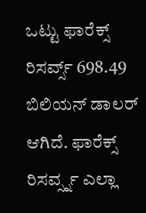ಒಟ್ಟು ಫಾರೆಕ್ಸ್ ರಿಸರ್ವ್ಸ್ 698.49 ಬಿಲಿಯನ್ ಡಾಲರ್ ಆಗಿದೆ. ಫಾರೆಕ್ಸ್ ರಿಸರ್ವ್ಸ್ನ ಎಲ್ಲಾ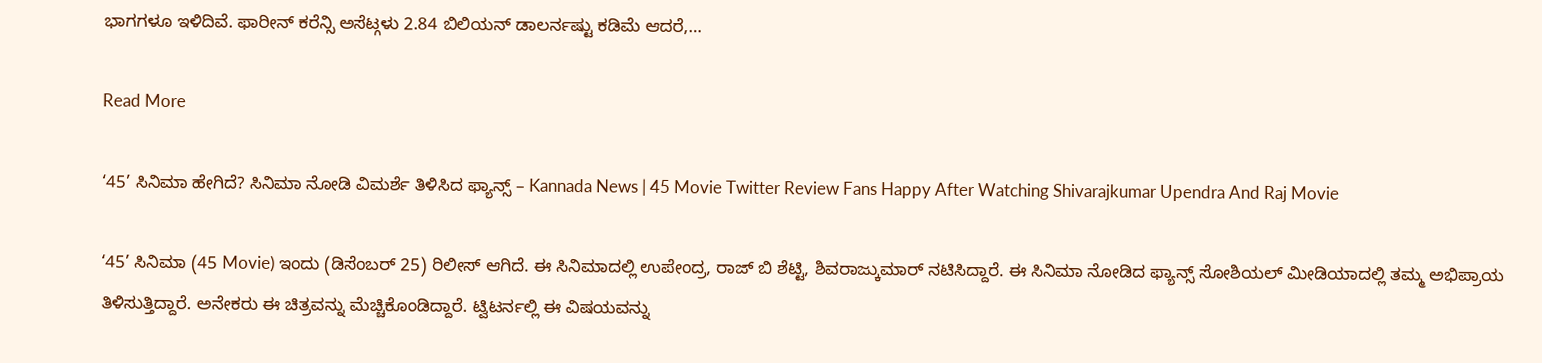ಭಾಗಗಳೂ ಇಳಿದಿವೆ. ಫಾರೀನ್ ಕರೆನ್ಸಿ ಅಸೆಟ್ಗಳು 2.84 ಬಿಲಿಯನ್ ಡಾಲರ್ನಷ್ಟು ಕಡಿಮೆ ಆದರೆ,…

Read More

‘45’ ಸಿನಿಮಾ ಹೇಗಿದೆ? ಸಿನಿಮಾ ನೋಡಿ ವಿಮರ್ಶೆ ತಿಳಿಸಿದ ಫ್ಯಾನ್ಸ್ – Kannada News | 45 Movie Twitter Review Fans Happy After Watching Shivarajkumar Upendra And Raj Movie

‘45’ ಸಿನಿಮಾ (45 Movie) ಇಂದು (ಡಿಸೆಂಬರ್ 25) ರಿಲೀಸ್ ಆಗಿದೆ. ಈ ಸಿನಿಮಾದಲ್ಲಿ ಉಪೇಂದ್ರ, ರಾಜ್ ಬಿ ಶೆಟ್ಟಿ, ಶಿವರಾಜ್ಕುಮಾರ್ ನಟಿಸಿದ್ದಾರೆ. ಈ ಸಿನಿಮಾ ನೋಡಿದ ಫ್ಯಾನ್ಸ್ ಸೋಶಿಯಲ್ ಮೀಡಿಯಾದಲ್ಲಿ ತಮ್ಮ ಅಭಿಪ್ರಾಯ ತಿಳಿಸುತ್ತಿದ್ದಾರೆ. ಅನೇಕರು ಈ ಚಿತ್ರವನ್ನು ಮೆಚ್ಚಿಕೊಂಡಿದ್ದಾರೆ. ಟ್ವಿಟರ್ನಲ್ಲಿ ಈ ವಿಷಯವನ್ನು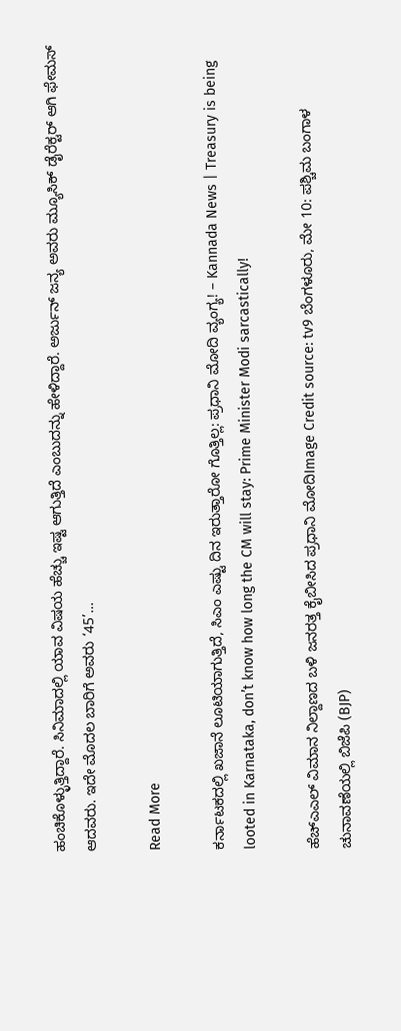ಹಂಚಿಕೊಳ್ಳುತ್ತಿದ್ದಾರೆ. ಸಿನಿಮಾದಲ್ಲಿ ಯಾವ ವಿಷಯ ಹೆಚ್ಚು ಇಷ್ಟ ಆಗುತ್ತಿದೆ ಎಂಬುದನ್ನು ಹೇಳಿದ್ದಾರೆ. ಅರ್ಜುನ್ ಜನ್ಯ ಅವರು ಮ್ಯೂಸಿಕ್ ಡೈರೆಕ್ಟರ್ ಆಗಿ ಫೇಮಸ್ ಆದವರು. ಇದೇ ಮೊದಲ ಬಾರಿಗೆ ಅವರು ‘45’…

Read More

ಕರ್ನಾಟಕದಲ್ಲಿ ಖಜಾನೆ ಲೂಟಿಯಾಗುತ್ತಿದೆ, ಸಿಎಂ ಎಷ್ಟು ದಿನ ಇರುತ್ತಾರೋ ಗೊತ್ತಿಲ್ಲ: ಪ್ರಧಾನಿ ಮೋದಿ ವ್ಯಂಗ್ಯ! – Kannada News | Treasury is being looted in Karnataka, don’t know how long the CM will stay: Prime Minister Modi sarcastically!

ಹೆಚ್‌ಎಎಲ್ ವಿಮಾನ ನಿಲ್ದಾಣದ ಬಳಿ ಜನರತ್ತ ಕೈಬೀಸಿದ ಪ್ರಧಾನಿ ಮೋದಿImage Credit source: tv9 ಬೆಂಗಳೂರು, ಮೇ 10: ಪಶ್ಚಿಮ ಬಂಗಾಳ ಚುನಾವಣೆಯಲ್ಲಿ ಬಿಜೆಪಿ (BJP)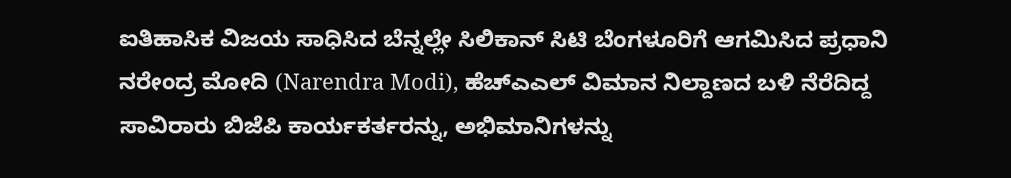ಐತಿಹಾಸಿಕ ವಿಜಯ ಸಾಧಿಸಿದ ಬೆನ್ನಲ್ಲೇ ಸಿಲಿಕಾನ್ ಸಿಟಿ ಬೆಂಗಳೂರಿಗೆ ಆಗಮಿಸಿದ ಪ್ರಧಾನಿ ನರೇಂದ್ರ ಮೋದಿ (Narendra Modi), ಹೆಚ್‌ಎಎಲ್ ವಿಮಾನ ನಿಲ್ದಾಣದ ಬಳಿ ನೆರೆದಿದ್ದ ಸಾವಿರಾರು ಬಿಜೆಪಿ ಕಾರ್ಯಕರ್ತರನ್ನು, ಅಭಿಮಾನಿಗಳನ್ನು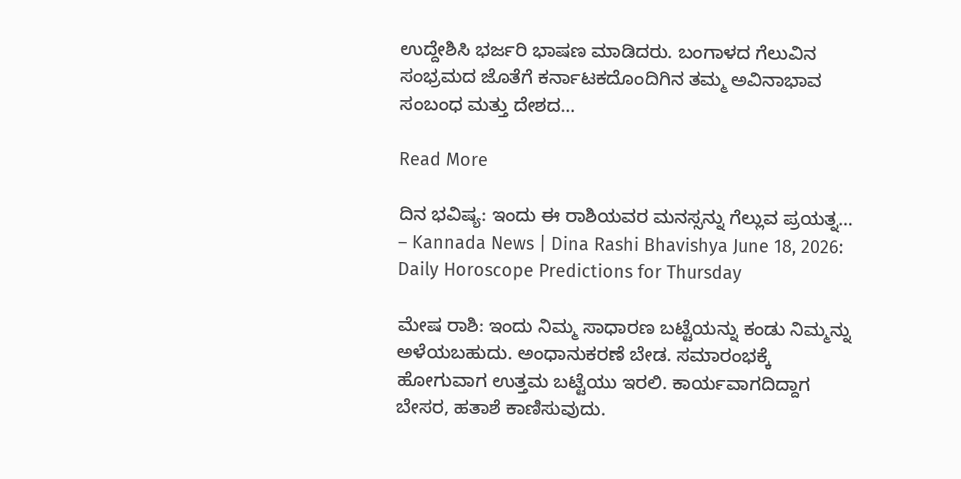ಉದ್ದೇಶಿಸಿ ಭರ್ಜರಿ ಭಾಷಣ ಮಾಡಿದರು. ಬಂಗಾಳದ ಗೆಲುವಿನ ಸಂಭ್ರಮದ ಜೊತೆಗೆ ಕರ್ನಾಟಕದೊಂದಿಗಿನ ತಮ್ಮ ಅವಿನಾಭಾವ ಸಂಬಂಧ ಮತ್ತು ದೇಶದ…

Read More

ದಿನ ಭವಿಷ್ಯ: ಇಂದು ಈ ರಾಶಿಯವರ ಮನಸ್ಸನ್ನು ಗೆಲ್ಲುವ ಪ್ರಯತ್ನ… – Kannada News | Dina Rashi Bhavishya June 18, 2026: Daily Horoscope Predictions for Thursday

ಮೇಷ ರಾಶಿ: ಇಂದು ನಿಮ್ಮ ಸಾಧಾರಣ ಬಟ್ಟೆಯನ್ನು ಕಂಡು ನಿಮ್ಮನ್ನು ಅಳೆಯಬಹುದು. ಅಂಧಾನುಕರಣೆ ಬೇಡ. ಸಮಾರಂಭಕ್ಕೆ ಹೋಗುವಾಗ ಉತ್ತಮ‌ ಬಟ್ಟೆಯು ಇರಲಿ. ಕಾರ್ಯವಾಗದಿದ್ದಾಗ ಬೇಸರ, ಹತಾಶೆ ಕಾಣಿಸುವುದು.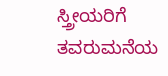ಸ್ತ್ರೀಯರಿಗೆ ತವರುಮನೆಯ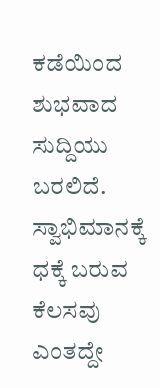ಕಡೆಯಿಂದ ಶುಭವಾದ ಸುದ್ದಿಯು ಬರಲಿದೆ. ಸ್ವಾಭಿಮಾನಕ್ಕೆ ಧಕ್ಕೆ ಬರುವ ಕೆಲಸವು ಎಂತದ್ದೇ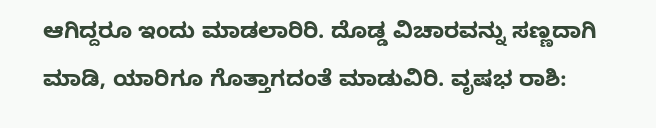ಆಗಿದ್ದರೂ ಇಂದು ಮಾಡಲಾರಿರಿ. ದೊಡ್ಡ ವಿಚಾರವನ್ನು ಸಣ್ಣದಾಗಿ ಮಾಡಿ, ಯಾರಿಗೂ ಗೊತ್ತಾಗದಂತೆ ಮಾಡುವಿರಿ. ವೃಷಭ ರಾಶಿ: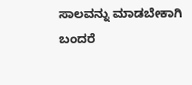ಸಾಲವನ್ನು ಮಾಡಬೇಕಾಗಿ ಬಂದರೆ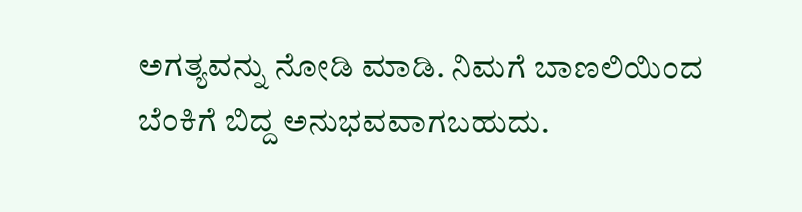ಅಗತ್ಯವನ್ನು ನೋಡಿ ಮಾಡಿ. ನಿಮಗೆ ಬಾಣಲಿಯಿಂದ ಬೆಂಕಿಗೆ ಬಿದ್ದ ಅನುಭವವಾಗಬಹುದು.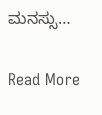ಮನಸ್ಸು…

Read More